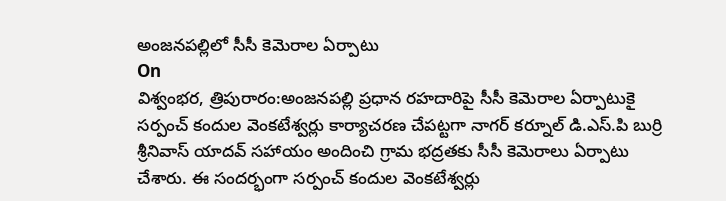అంజనపల్లిలో సీసీ కెమెరాల ఏర్పాటు
On
విశ్వంభర, త్రిపురారం:అంజనపల్లి ప్రధాన రహదారిపై సీసీ కెమెరాల ఏర్పాటుకై సర్పంచ్ కందుల వెంకటేశ్వర్లు కార్యాచరణ చేపట్టగా నాగర్ కర్నూల్ డి.ఎస్.పి బుర్రి శ్రీనివాస్ యాదవ్ సహాయం అందించి గ్రామ భద్రతకు సీసీ కెమెరాలు ఏర్పాటు చేశారు. ఈ సందర్భంగా సర్పంచ్ కందుల వెంకటేశ్వర్లు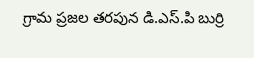గ్రామ ప్రజల తరపున డి.ఎస్.పి బుర్రి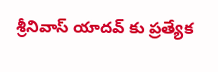శ్రీనివాస్ యాదవ్ కు ప్రత్యేక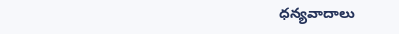ధన్యవాదాలు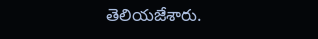తెలియజేశారు.